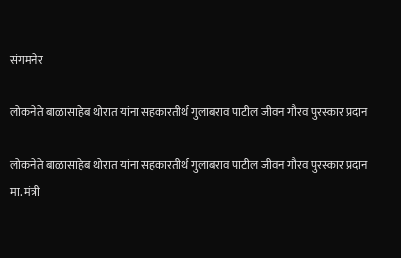संगमनेर

लोकनेते बाळासाहेब थोरात यांना सहकारतीर्थ गुलाबराव पाटील जीवन गौरव पुरस्कार प्रदान

लोकनेते बाळासाहेब थोरात यांना सहकारतीर्थ गुलाबराव पाटील जीवन गौरव पुरस्कार प्रदान
मा. मंत्री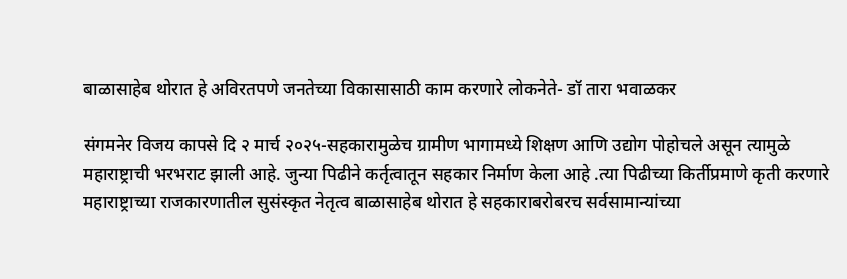बाळासाहेब थोरात हे अविरतपणे जनतेच्या विकासासाठी काम करणारे लोकनेते- डॉ तारा भवाळकर

संगमनेर विजय कापसे दि २ मार्च २०२५-सहकारामुळेच ग्रामीण भागामध्ये शिक्षण आणि उद्योग पोहोचले असून त्यामुळे महाराष्ट्राची भरभराट झाली आहे. जुन्या पिढीने कर्तृत्वातून सहकार निर्माण केला आहे .त्या पिढीच्या किर्तीप्रमाणे कृती करणारे महाराष्ट्राच्या राजकारणातील सुसंस्कृत नेतृत्व बाळासाहेब थोरात हे सहकाराबरोबरच सर्वसामान्यांच्या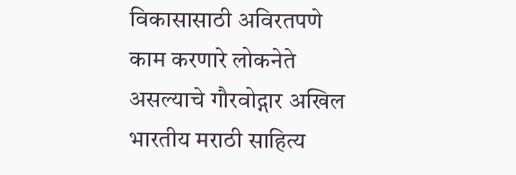विकासासाठी अविरतपणे काम करणारे लोकनेते असल्याचे गौरवोद्गार अखिल भारतीय मराठी साहित्य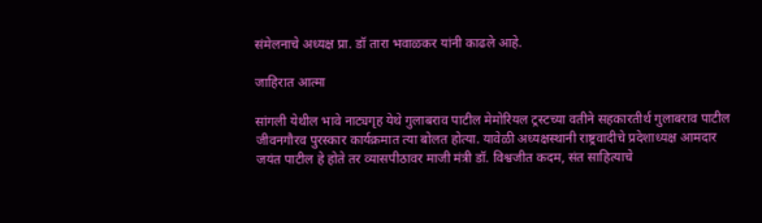संमेलनाचे अध्यक्ष प्रा. डॉ तारा भवाळकर यांनी काढले आहे.

जाहिरात आत्मा

सांगली येथील भावे नाट्यगृह येथे गुलाबराव पाटील मेमोरियल ट्रस्टच्या वतीने सहकारतीर्थ गुलाबराव पाटील जीवनगौरव पुरस्कार कार्यक्रमात त्या बोलत होत्या. यावेळी अध्यक्षस्थानी राष्ट्रवादीचे प्रदेशाध्यक्ष आमदार जयंत पाटील हे होते तर व्यासपीठावर माजी मंत्री डॉ. विश्वजीत कदम, संत साहित्याचे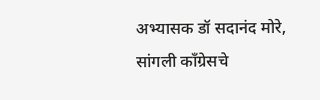अभ्यासक डॉ सदानंद मोरे, सांगली काँग्रेसचे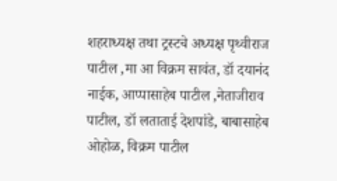शहराध्यक्ष तथा ट्रस्टचे अध्यक्ष पृथ्वीराज पाटील ,मा आ विक्रम सावंत, डॉ दयानंद नाईक, आप्पासाहेब पाटील ,नेताजीराव पाटील, डॉ लताताई देशपांडे, बाबासाहेब ओहोळ, विक्रम पाटील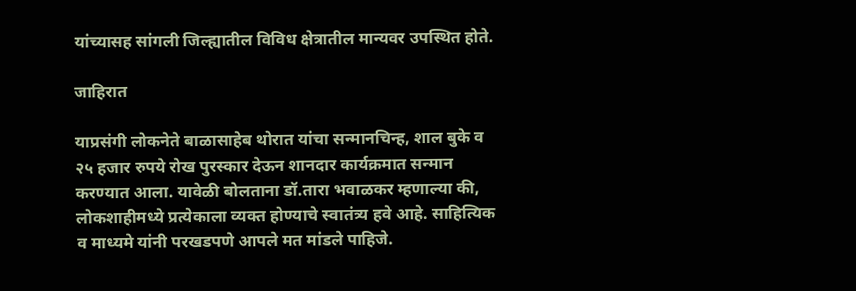यांच्यासह सांगली जिल्ह्यातील विविध क्षेत्रातील मान्यवर उपस्थित होते.

जाहिरात

याप्रसंगी लोकनेते बाळासाहेब थोरात यांचा सन्मानचिन्ह, शाल बुके व २५ हजार रुपये रोख पुरस्कार देऊन शानदार कार्यक्रमात सन्मान करण्यात आला. यावेळी बोलताना डॉ.तारा भवाळकर म्हणाल्या की, लोकशाहीमध्ये प्रत्येकाला व्यक्त होण्याचे स्वातंत्र्य हवे आहे. साहित्यिक व माध्यमे यांनी परखडपणे आपले मत मांडले पाहिजे.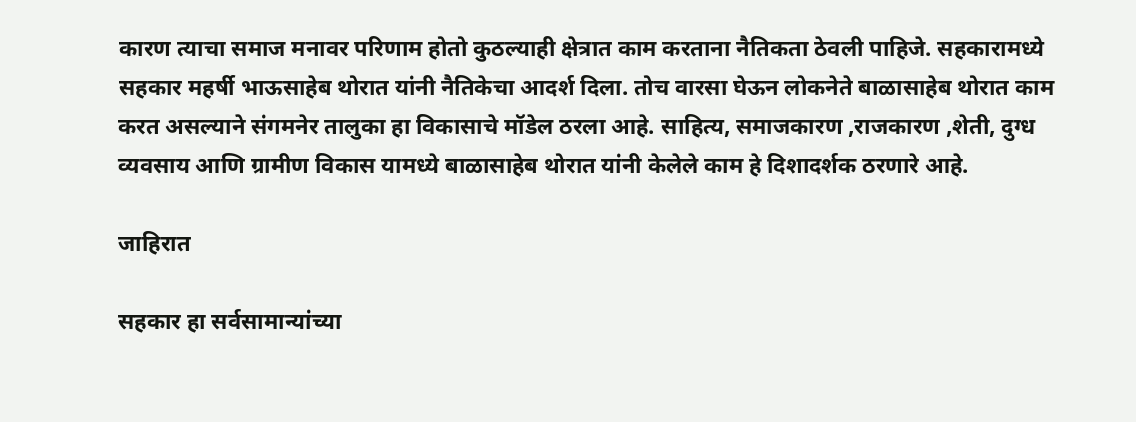कारण त्याचा समाज मनावर परिणाम होतो कुठल्याही क्षेत्रात काम करताना नैतिकता ठेवली पाहिजे. सहकारामध्ये सहकार महर्षी भाऊसाहेब थोरात यांनी नैतिकेचा आदर्श दिला. तोच वारसा घेऊन लोकनेते बाळासाहेब थोरात काम करत असल्याने संगमनेर तालुका हा विकासाचे मॉडेल ठरला आहे. साहित्य, समाजकारण ,राजकारण ,शेती, दुग्ध व्यवसाय आणि ग्रामीण विकास यामध्ये बाळासाहेब थोरात यांनी केलेले काम हे दिशादर्शक ठरणारे आहे.

जाहिरात

सहकार हा सर्वसामान्यांच्या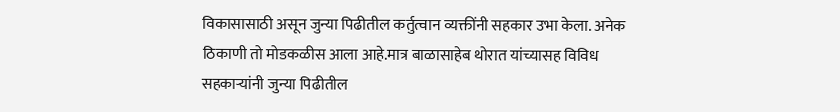विकासासाठी असून जुन्या पिढीतील कर्तुत्वान व्यक्तींनी सहकार उभा केला. अनेक ठिकाणी तो मोडकळीस आला आहे.मात्र बाळासाहेब थोरात यांच्यासह विविध सहकाऱ्यांनी जुन्या पिढीतील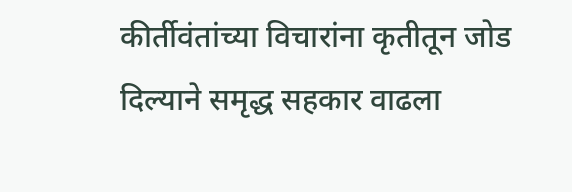कीर्तीवंतांच्या विचारांना कृतीतून जोड दिल्याने समृद्ध सहकार वाढला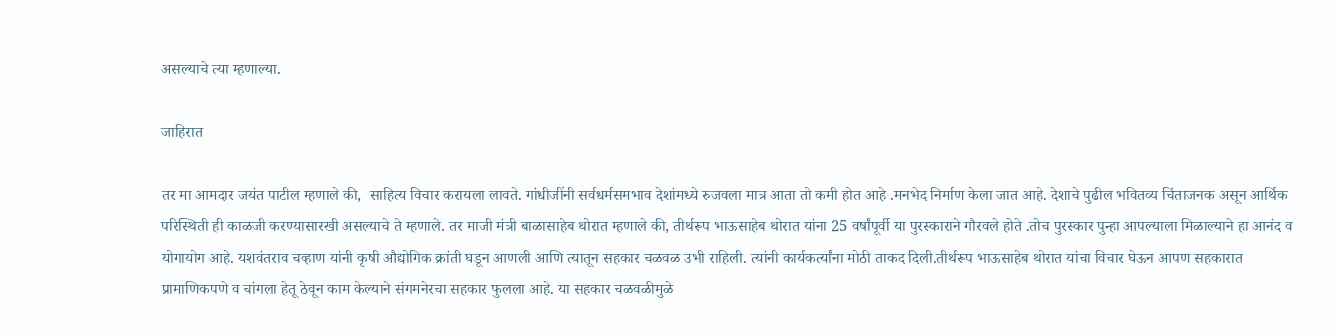असल्याचे त्या म्हणाल्या.

जाहिरात

तर मा आमदार जयंत पाटील म्हणाले की,  साहित्य विचार करायला लावते. गांधीजींनी सर्वधर्मसमभाव देशांमध्ये रुजवला मात्र आता तो कमी होत आहे .मनभेद निर्माण केला जात आहे. देशाचे पुढील भवितव्य चिंताजनक असून आर्थिक परिस्थिती ही काळजी करण्यासारखी असल्याचे ते म्हणाले. तर माजी मंत्री बाळासाहेब थोरात म्हणाले की, तीर्थरूप भाऊसाहेब थोरात यांना 25 वर्षांपूर्वी या पुरस्काराने गौरवले होते .तोच पुरस्कार पुन्हा आपल्याला मिळाल्याने हा आनंद व योगायोग आहे. यशवंतराव चव्हाण यांनी कृषी औद्योगिक क्रांती घडून आणली आणि त्यातून सहकार चळवळ उभी राहिली. त्यांनी कार्यकर्त्यांना मोठी ताकद दिली.तीर्थरूप भाऊसाहेब थोरात यांचा विचार घेऊन आपण सहकारात प्रामाणिकपणे व चांगला हेतू ठेवून काम केल्याने संगमनेरचा सहकार फुलला आहे. या सहकार चळवळीमुळे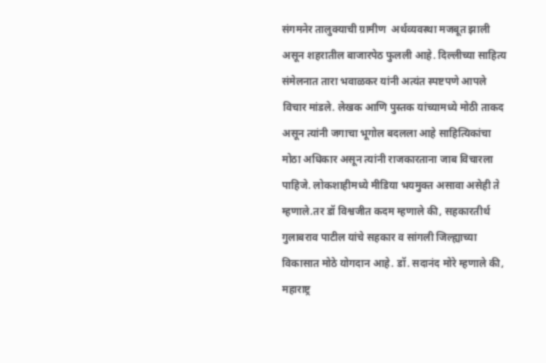संगमनेर तालुक्याची ग्रामीण  अर्थव्यवस्था मजबूत झाली असून शहरातील बाजारपेठ फुलली आहे. दिल्लीच्या साहित्य संमेलनात तारा भवाळकर यांनी अत्यंत स्पष्टपणे आपले विचार मांडले. लेखक आणि पुस्तक यांच्यामध्ये मोठी ताकद असून त्यांनी जगाचा भूगोल बदलला आहे साहित्यिकांचा मोठा अधिकार असून त्यांनी राजकारताना जाब विचारला पाहिजे. लोकशाहीमध्ये मीडिया भयमुक्त असावा असेही ते म्हणाले.तर डॉ विश्वजीत कदम म्हणाले की, सहकारतीर्थ गुलाबराव पाटील यांचे सहकार व सांगली जिल्ह्याच्या विकासात मोठे योगदान आहे. डॉ. सदानंद मोरे म्हणाले की, महाराष्ट्र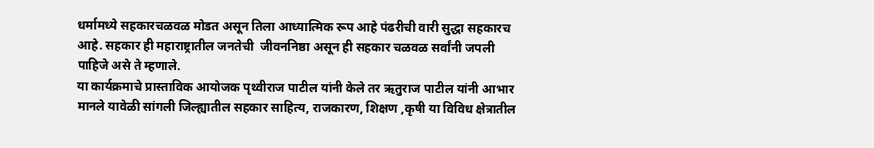धर्मामध्ये सहकारचळवळ मोडत असून तिला आध्यात्मिक रूप आहे पंढरीची वारी सुद्धा सहकारच आहे. सहकार ही महाराष्ट्रातील जनतेची  जीवननिष्ठा असून ही सहकार चळवळ सर्वांनी जपली पाहिजे असे ते म्हणाले.
या कार्यक्रमाचे प्रास्ताविक आयोजक पृथ्वीराज पाटील यांनी केले तर ऋतुराज पाटील यांनी आभार मानले यावेळी सांगली जिल्ह्यातील सहकार साहित्य, राजकारण, शिक्षण ,कृषी या विविध क्षेत्रातील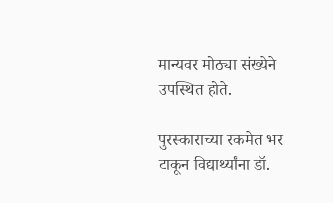मान्यवर मोठ्या संख्येने उपस्थित होते.

पुरस्काराच्या रकमेत भर टाकून विद्यार्थ्यांना डॉ.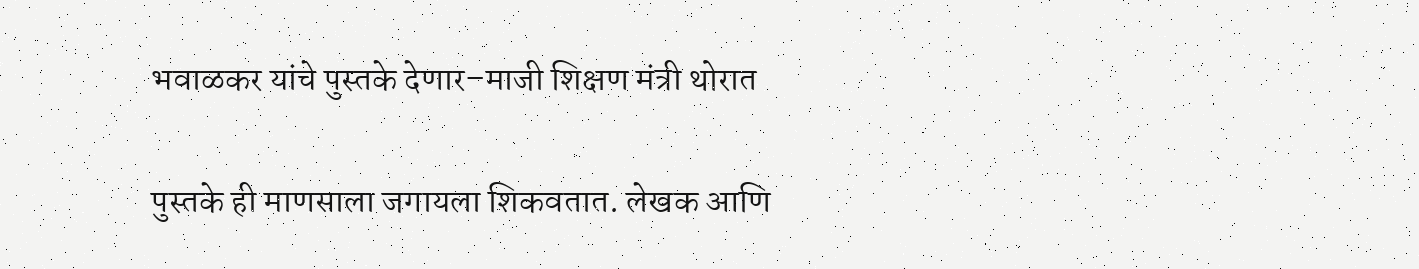भवाळकर यांचे पुस्तके देणार–माजी शिक्षण मंत्री थोरात

पुस्तके ही माणसाला जगायला शिकवतात. लेखक आणि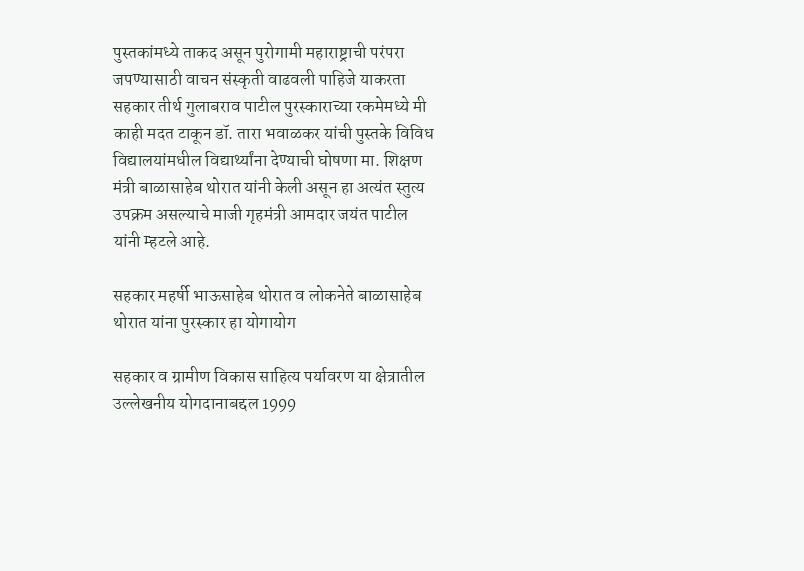पुस्तकांमध्ये ताकद असून पुरोगामी महाराष्ट्राची परंपरा जपण्यासाठी वाचन संस्कृती वाढवली पाहिजे याकरता सहकार तीर्थ गुलाबराव पाटील पुरस्काराच्या रकमेमध्ये मी काही मदत टाकून डॉ. तारा भवाळकर यांची पुस्तके विविध विद्यालयांमधील विद्यार्थ्यांना देण्याची घोषणा मा. शिक्षण मंत्री बाळासाहेब थोरात यांनी केली असून हा अत्यंत स्तुत्य उपक्रम असल्याचे माजी गृहमंत्री आमदार जयंत पाटील यांनी म्हटले आहे.

सहकार महर्षी भाऊसाहेब थोरात व लोकनेते बाळासाहेब थोरात यांना पुरस्कार हा योगायोग

सहकार व ग्रामीण विकास साहित्य पर्यावरण या क्षेत्रातील उल्लेखनीय योगदानाबद्दल 1999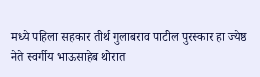मध्ये पहिला सहकार तीर्थ गुलाबराव पाटील पुरस्कार हा ज्येष्ठ नेते स्वर्गीय भाऊसाहेब थोरात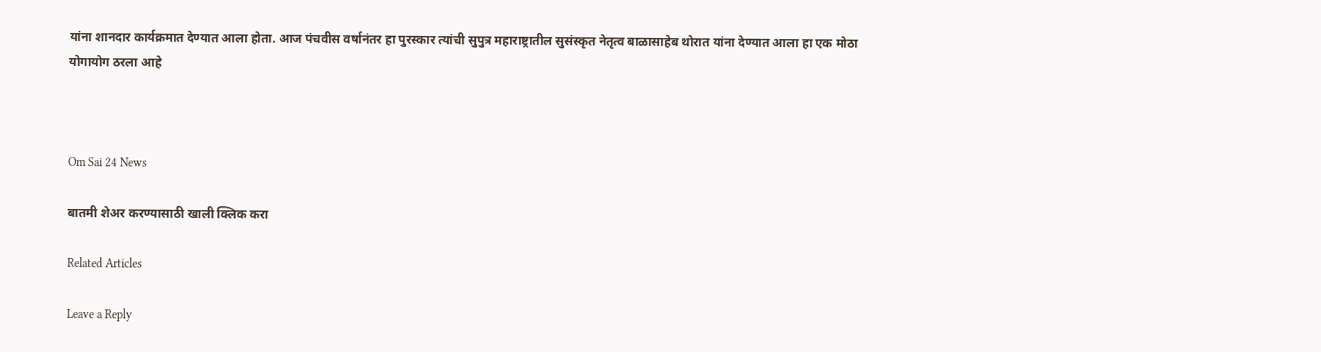यांना शानदार कार्यक्रमात देण्यात आला होता. आज पंचवीस वर्षानंतर हा पुरस्कार त्यांची सुपुत्र महाराष्ट्रातील सुसंस्कृत नेतृत्व बाळासाहेब थोरात यांना देण्यात आला हा एक मोठा योगायोग ठरला आहे



Om Sai 24 News

बातमी शेअर करण्यासाठी खाली क्लिक करा

Related Articles

Leave a Reply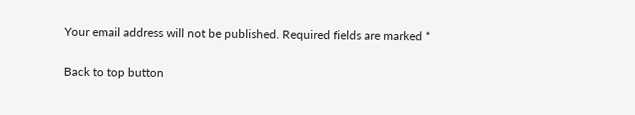Your email address will not be published. Required fields are marked *

Back to top button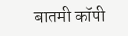बातमी कॉपी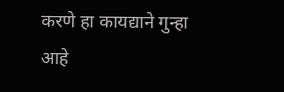करणे हा कायद्याने गुन्हा आहे